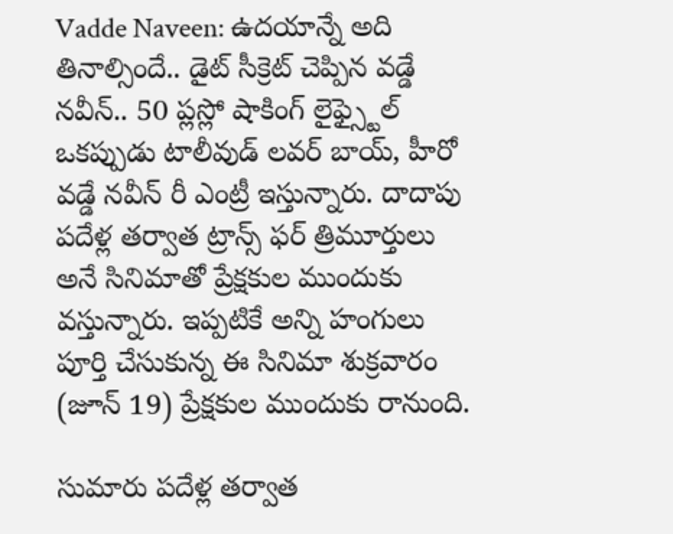Vadde Naveen: ఉదయాన్నే అది తినాల్సిందే.. డైట్ సీక్రెట్ చెప్పిన వడ్డే నవీన్.. 50 ప్లస్లో షాకింగ్ లైఫ్స్టైల్
ఒకప్పుడు టాలీవుడ్ లవర్ బాయ్, హీరో వడ్డే నవీన్ రీ ఎంట్రీ ఇస్తున్నారు. దాదాపు పదేళ్ల తర్వాత ట్రాన్స్ ఫర్ త్రిమూర్తులు అనే సినిమాతో ప్రేక్షకుల ముందుకు వస్తున్నారు. ఇప్పటికే అన్ని హంగులు పూర్తి చేసుకున్న ఈ సినిమా శుక్రవారం (జూన్ 19) ప్రేక్షకుల ముందుకు రానుంది.

సుమారు పదేళ్ల తర్వాత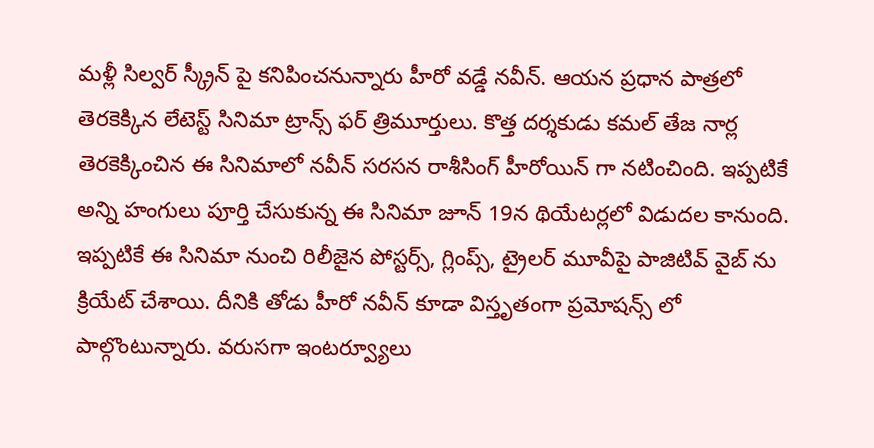మళ్లీ సిల్వర్ స్క్రీన్ పై కనిపించనున్నారు హీరో వడ్డే నవీన్. ఆయన ప్రధాన పాత్రలో తెరకెక్కిన లేటెస్ట్ సినిమా ట్రాన్స్ ఫర్ త్రిమూర్తులు. కొత్త దర్శకుడు కమల్ తేజ నార్ల తెరకెక్కించిన ఈ సినిమాలో నవీన్ సరసన రాశీసింగ్ హీరోయిన్ గా నటించింది. ఇప్పటికే అన్ని హంగులు పూర్తి చేసుకున్న ఈ సినిమా జూన్ 19న థియేటర్లలో విడుదల కానుంది. ఇప్పటికే ఈ సినిమా నుంచి రిలీజైన పోస్టర్స్, గ్లింప్స్, ట్రైలర్ మూవీపై పాజిటివ్ వైబ్ ను క్రియేట్ చేశాయి. దీనికి తోడు హీరో నవీన్ కూడా విస్తృతంగా ప్రమోషన్స్ లో పాల్గొంటున్నారు. వరుసగా ఇంటర్వ్యూలు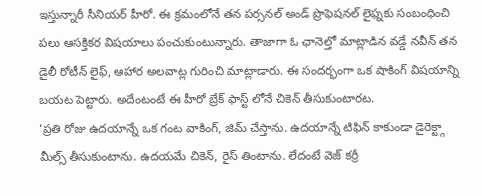ఇస్తున్నారీ సీనియర్ హీరో. ఈ క్రమంలోనే తన పర్సనల్ అండ్ ప్రొఫెషనల్ లైఫ్నకు సంబంధించి పలు ఆసక్తికర విషయాలు పంచుకుంటున్నారు. తాజాగా ఓ ఛానెల్తో మాట్లాడిన వడ్డే నవీన్ తన డైలీ రోటీన్ లైఫ్, ఆహార అలవాట్ల గురించి మాట్లాడారు. ఈ సందర్భంగా ఒక షాకింగ్ విషయాన్ని బయట పెట్టారు. అదేంటంటే ఈ హీరో బ్రేక్ ఫాస్ట్ లోనే చికెన్ తీసుకుంటారట.
‘ప్రతి రోజు ఉదయాన్నే ఒక గంట వాకింగ్, జిమ్ చేస్తాను. ఉదయాన్నే టిఫిన్ కాకుండా డైరెక్ట్గా మీల్స్ తీసుకుంటాను. ఉదయమే చికెన్, రైస్ తింటాను. లేదంటే వెజ్ కర్రీ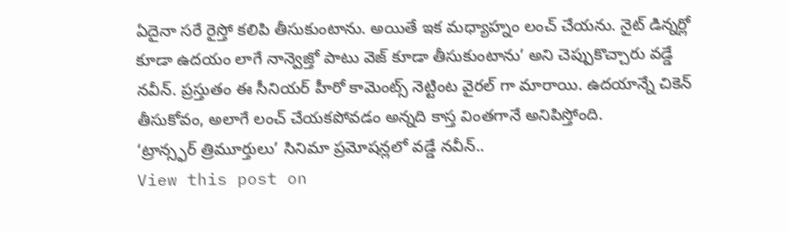ఏదైనా సరే రైస్తో కలిపి తీసుకుంటాను. అయితే ఇక మధ్యాహ్నం లంచ్ చేయను. నైట్ డిన్నర్లో కూడా ఉదయం లాగే నాన్వెజ్తో పాటు వెజ్ కూడా తీసుకుంటాను’ అని చెప్పుకొచ్చారు వడ్డే నవీన్. ప్రస్తుతం ఈ సీనియర్ హీరో కామెంట్స్ నెట్టింట వైరల్ గా మారాయి. ఉదయాన్నే చికెన్ తీసుకోవం, అలాగే లంచ్ చేయకపోవడం అన్నది కాస్త వింతగానే అనిపిస్తోంది.
‘ట్రాన్స్ఫర్ త్రిమూర్తులు’ సినిమా ప్రమోషన్లలో వడ్డే నవీన్..
View this post on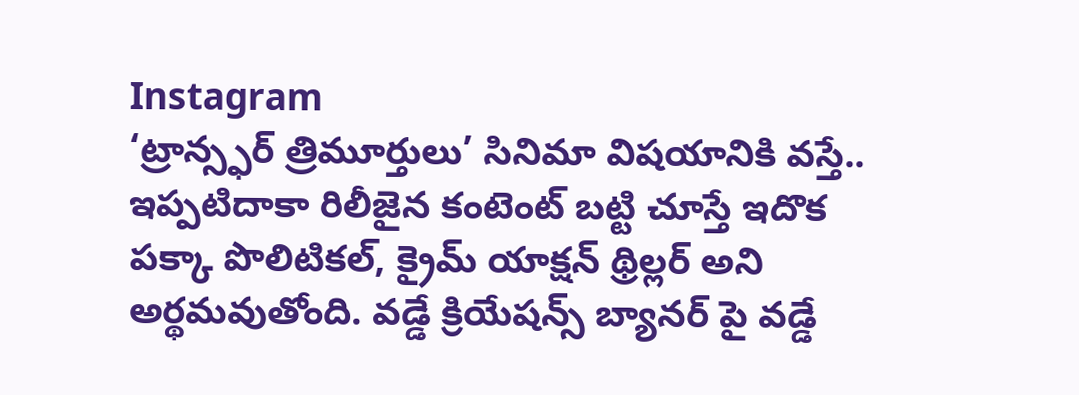Instagram
‘ట్రాన్స్ఫర్ త్రిమూర్తులు’ సినిమా విషయానికి వస్తే.. ఇప్పటిదాకా రిలీజైన కంటెంట్ బట్టి చూస్తే ఇదొక పక్కా పొలిటికల్, క్రైమ్ యాక్షన్ థ్రిల్లర్ అని అర్థమవుతోంది. వడ్డే క్రియేషన్స్ బ్యానర్ పై వడ్డే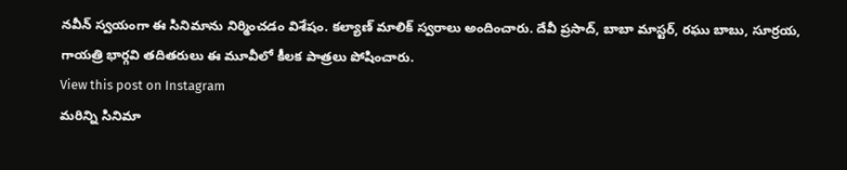నవీన్ స్వయంగా ఈ సినిమాను నిర్మించడం విశేషం. కల్యాణ్ మాలిక్ స్వరాలు అందించారు. దేవీ ప్రసాద్, బాబా మాస్టర్, రఘు బాబు, సూర్రయ, గాయత్రి భార్గవి తదితరులు ఈ మూవీలో కీలక పాత్రలు పోషించారు.
View this post on Instagram
మరిన్ని సినిమా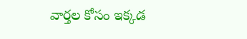వార్తల కోసం ఇక్కడ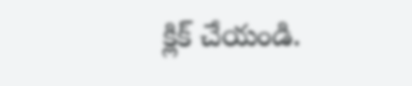క్లిక్ చేయండి.